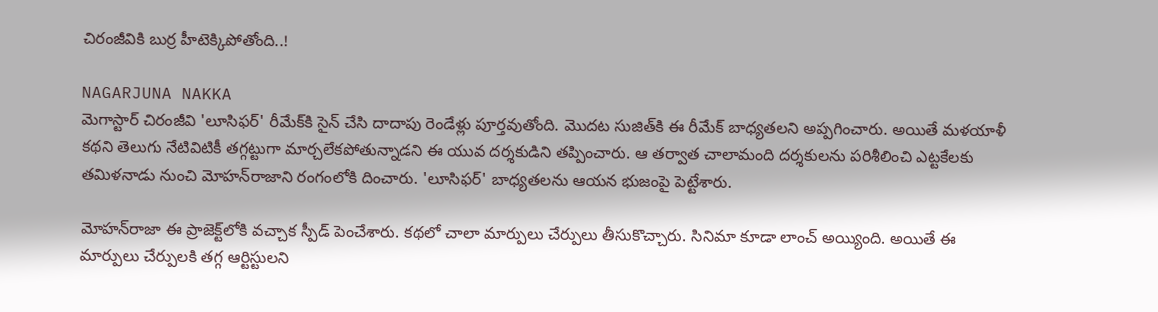చిరంజీవికి బుర్ర హీటెక్కిపోతోంది..!

NAGARJUNA NAKKA
మెగాస్టార్ చిరంజీవి 'లూసిఫర్' రీమేక్‌కి సైన్ చేసి దాదాపు రెండేళ్లు పూర్తవుతోంది. మొదట సుజిత్‌కి ఈ రీమేక్ బాధ్యతలని అప్పగించారు. అయితే మళయాళీ కథని తెలుగు నేటివిటికీ తగ్గట్టుగా మార్చలేకపోతున్నాడని ఈ యువ దర్శకుడిని తప్పించారు. ఆ తర్వాత చాలామంది దర్శకులను పరిశీలించి ఎట్టకేలకు తమిళనాడు నుంచి మోహన్‌రాజాని రంగంలోకి దించారు. 'లూసిఫర్' బాధ్యతలను ఆయన భుజంపై పెట్టేశారు.

మోహన్‌రాజా ఈ ప్రాజెక్ట్‌లోకి వచ్చాక స్పీడ్ పెంచేశారు. కథలో చాలా మార్పులు చేర్పులు తీసుకొచ్చారు. సినిమా కూడా లాంచ్ అయ్యింది. అయితే ఈ మార్పులు చేర్పులకి తగ్గ ఆర్టిస్టులని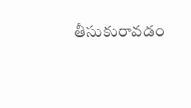తీసుకురావడం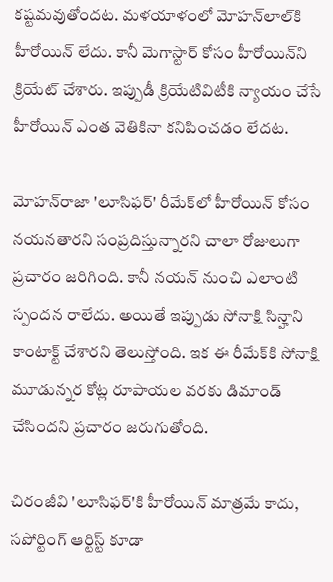కష్టమవుతోందట. మళయాళంలో మోహన్‌లాల్‌కి హీరోయిన్ లేదు. కానీ మెగాస్టార్ కోసం హీరోయిన్‌ని క్రియేట్ చేశారు. ఇప్పుడీ క్రియేటివిటీకి న్యాయం చేసే హీరోయిన్‌ ఎంత వెతికినా కనిపించడం లేదట.

మోహన్‌రాజా 'లూసిఫర్' రీమేక్‌లో హీరోయిన్ కోసం నయనతారని సంప్రదిస్తున్నారని చాలా రోజులుగా ప్రచారం జరిగింది. కానీ నయన్‌ నుంచి ఎలాంటి స్పందన రాలేదు. అయితే ఇప్పుడు సోనాక్షి సిన్హాని కాంటాక్ట్ చేశారని తెలుస్తోంది. ఇక ఈ రీమేక్‌కి సోనాక్షి మూడున్నర కోట్ల రూపాయల వరకు డిమాండ్ చేసిందని ప్రచారం జరుగుతోంది.

చిరంజీవి 'లూసిఫర్'కి హీరోయిన్ మాత్రమే కాదు, సపోర్టింగ్ ఆర్టిస్ట్‌ కూడా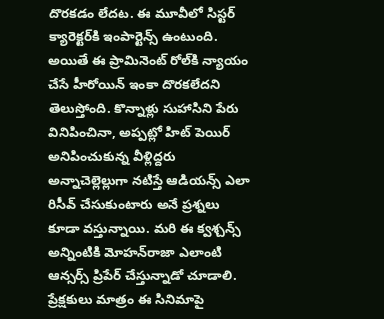దొరకడం లేదట. ఈ మూవీలో సిస్టర్‌ క్యారెక్టర్‌కి ఇంపార్టెన్స్ ఉంటుంది. అయితే ఈ ప్రామినెంట్‌ రోల్‌కి న్యాయం చేసే హీరోయిన్‌ ఇంకా దొరకలేదని తెలుస్తోంది. కొన్నాళ్లు సుహాసిని పేరు వినిపించినా, అప్పట్లో హిట్ పెయిర్‌ అనిపించుకున్న వీళ్లిద్దరు అన్నాచెల్లెల్లుగా నటిస్తే ఆడియన్స్‌ ఎలా రిసీవ్ చేసుకుంటారు అనే ప్రశ్నలు కూడా వస్తున్నాయి. మరి ఈ క్వశ్చన్స్ అన్నింటికి మోహన్‌రాజా ఎలాంటి ఆన్సర్స్‌ ప్రిపేర్ చేస్తున్నాడో చూడాలి. ప్రేక్షకులు మాత్రం ఈ సినిమాపై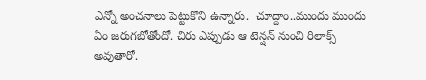ఎన్నో అంచనాలు పెట్టుకొని ఉన్నారు.  చూద్దాం..ముందు ముందు ఏం జరుగబోతోందో. చిరు ఎప్పుడు ఆ టెన్షన్ నుంచి రిలాక్స్ అవుతారో.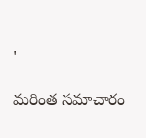'

మరింత సమాచారం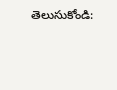తెలుసుకోండి: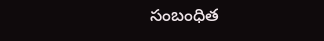సంబంధిత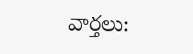వార్తలు: